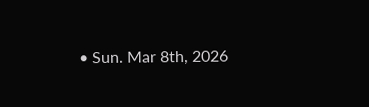• Sun. Mar 8th, 2026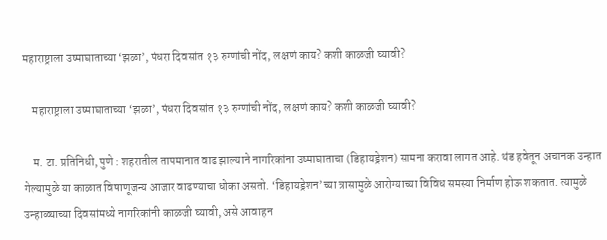महाराष्ट्राला उष्माघाताच्या ‘झळा’, पंधरा दिवसांत १३ रुग्णांची नोंद, लक्षणं काय? कशी काळजी घ्यावी?

    महाराष्ट्राला उष्माघाताच्या ‘झळा’, पंधरा दिवसांत १३ रुग्णांची नोंद, लक्षणं काय? कशी काळजी घ्यावी?

    म. टा. प्रतिनिधी, पुणे : शहरातील तापमानात वाढ झाल्याने नागरिकांना उष्माघाताचा (डिहायड्रेशन) सामना करावा लागत आहे. थंड हवेतून अचानक उन्हात गेल्यामुळे या काळात विषाणूजन्य आजार वाढण्याचा धोका असतो. ‘डिहायड्रेशन’च्या त्रासामुळे आरोग्याच्या विविध समस्या निर्माण होऊ शकतात. त्यामुळे उन्हाळ्याच्या दिवसांमध्ये नागरिकांनी काळजी घ्यावी, असे आवाहन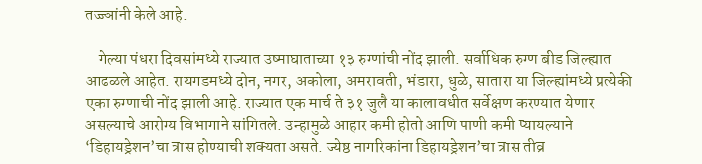तज्ज्ञांनी केले आहे.

    गेल्या पंधरा दिवसांमध्ये राज्यात उष्माघाताच्या १३ रुग्णांची नोंद झाली. सर्वाधिक रुग्ण बीड जिल्ह्यात आढळले आहेत. रायगडमध्ये दोन, नगर, अकोला, अमरावती, भंडारा, धुळे, सातारा या जिल्ह्यांमध्ये प्रत्येकी एका रुग्णाची नोंद झाली आहे. राज्यात एक मार्च ते ३१ जुलै या कालावधीत सर्वेक्षण करण्यात येणार असल्याचे आरोग्य विभागाने सांगितले. उन्हामुळे आहार कमी होतो आणि पाणी कमी प्यायल्याने ‘डिहायड्रेशन’चा त्रास होण्याची शक्यता असते. ज्येष्ठ नागरिकांना डिहायड्रेशन’चा त्रास तीव्र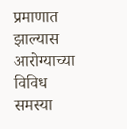प्रमाणात झाल्यास आरोग्याच्या विविध समस्या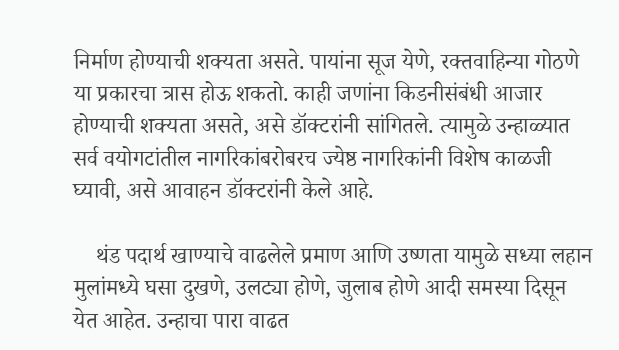निर्माण होण्याची शक्यता असते. पायांना सूज येणे, रक्तवाहिन्या गोठणे या प्रकारचा त्रास होऊ शकतो. काही जणांना किडनीसंबंधी आजार होण्याची शक्यता असते, असे डॉक्टरांनी सांगितले. त्यामुळे उन्हाळ्यात सर्व वयोगटांतील नागरिकांबरोबरच ज्येष्ठ नागरिकांनी विशेष काळजी घ्यावी, असे आवाहन डॉक्टरांनी केले आहे.

    थंड पदार्थ खाण्याचे वाढलेले प्रमाण आणि उष्णता यामुळे सध्या लहान मुलांमध्ये घसा दुखणे, उलट्या होणे, जुलाब होणे आदी समस्या दिसून येत आहेत. उन्हाचा पारा वाढत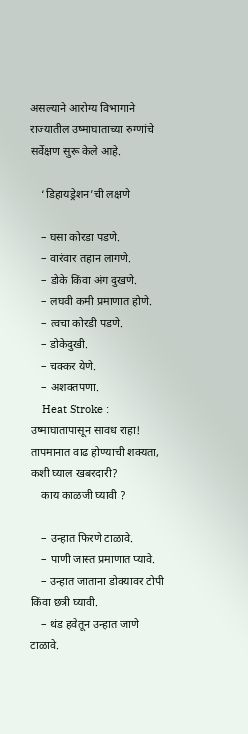असल्याने आरोग्य विभागाने राज्यातील उष्माघाताच्या रुग्णांचे सर्वेक्षण सुरू केले आहे.

    ‘डिहायड्रेशन’ची लक्षणे

    – घसा कोरडा पडणे.
    – वारंवार तहान लागणे.
    – डोके किंवा अंग दुखणे.
    – लघवी कमी प्रमाणात होणे.
    – त्वचा कोरडी पडणे.
    – डोकेदुखी.
    – चक्कर येणे.
    – अशक्तपणा.
    Heat Stroke : उष्माघातापासून सावध राहा! तापमानात वाढ होण्याची शक्यता, कशी घ्याल खबरदारी?
    काय काळजी घ्यावी ?

    – उन्हात फिरणे टाळावे.
    – पाणी जास्त प्रमाणात प्यावे.
    – उन्हात जाताना डोक्यावर टोपी किंवा छत्री घ्यावी.
    – थंड हवेतून उन्हात जाणे टाळावे.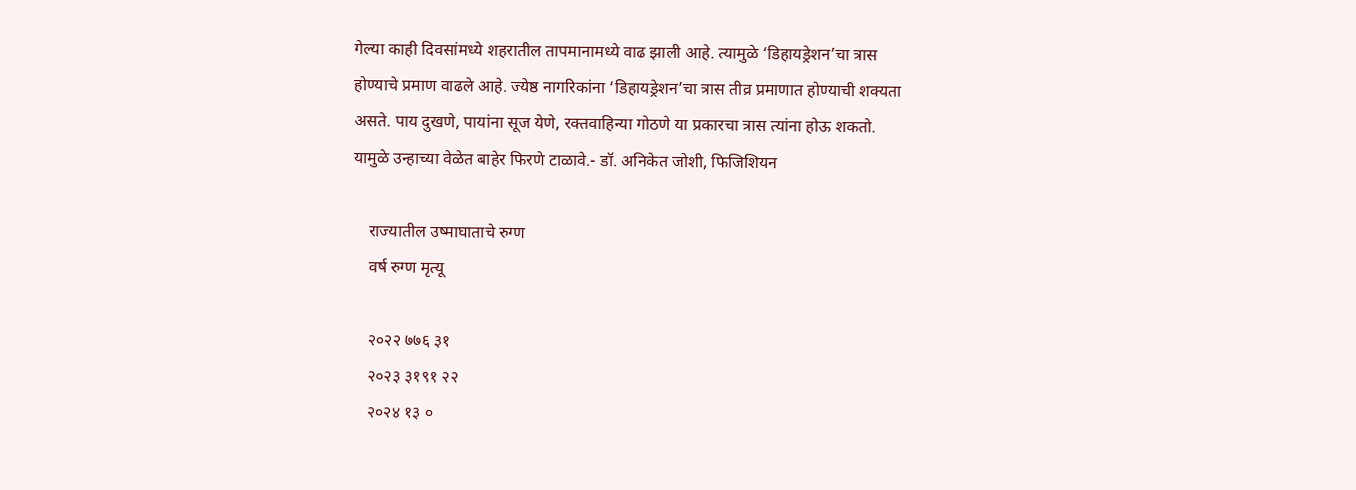गेल्या काही दिवसांमध्ये शहरातील तापमानामध्ये वाढ झाली आहे. त्यामुळे ‘डिहायड्रेशन’चा त्रास होण्याचे प्रमाण वाढले आहे. ज्येष्ठ नागरिकांना ‘डिहायड्रेशन’चा त्रास तीव्र प्रमाणात होण्याची शक्यता असते. पाय दुखणे, पायांना सूज येणे, रक्तवाहिन्या गोठणे या प्रकारचा त्रास त्यांना होऊ शकतो. यामुळे उन्हाच्या वेळेत बाहेर फिरणे टाळावे.- डॉ. अनिकेत जोशी, फिजिशियन

    राज्यातील उष्माघाताचे रुग्ण
    वर्ष रुग्ण मृत्यू

    २०२२ ७७६ ३१
    २०२३ ३१९१ २२
    २०२४ १३ ०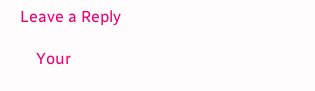Leave a Reply

    Your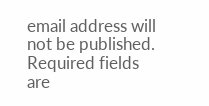email address will not be published. Required fields are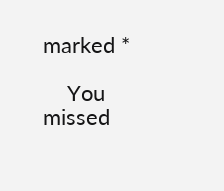marked *

    You missed